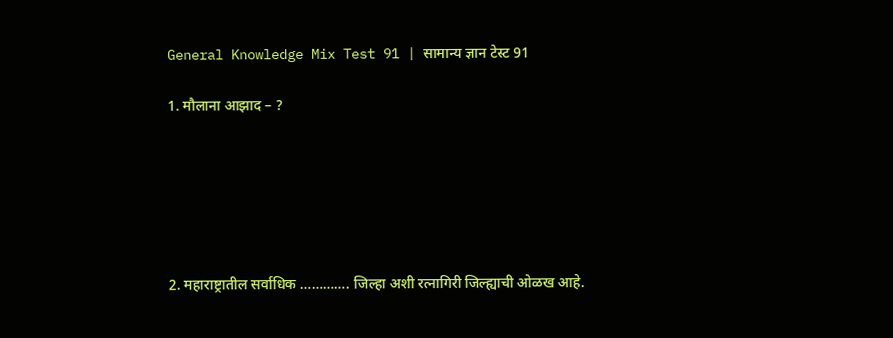General Knowledge Mix Test 91 | सामान्य ज्ञान टेस्ट 91

1. मौलाना आझाद – ?






2. महाराष्ट्रातील सर्वाधिक …………. जिल्हा अशी रत्नागिरी जिल्ह्याची ओळख आहे.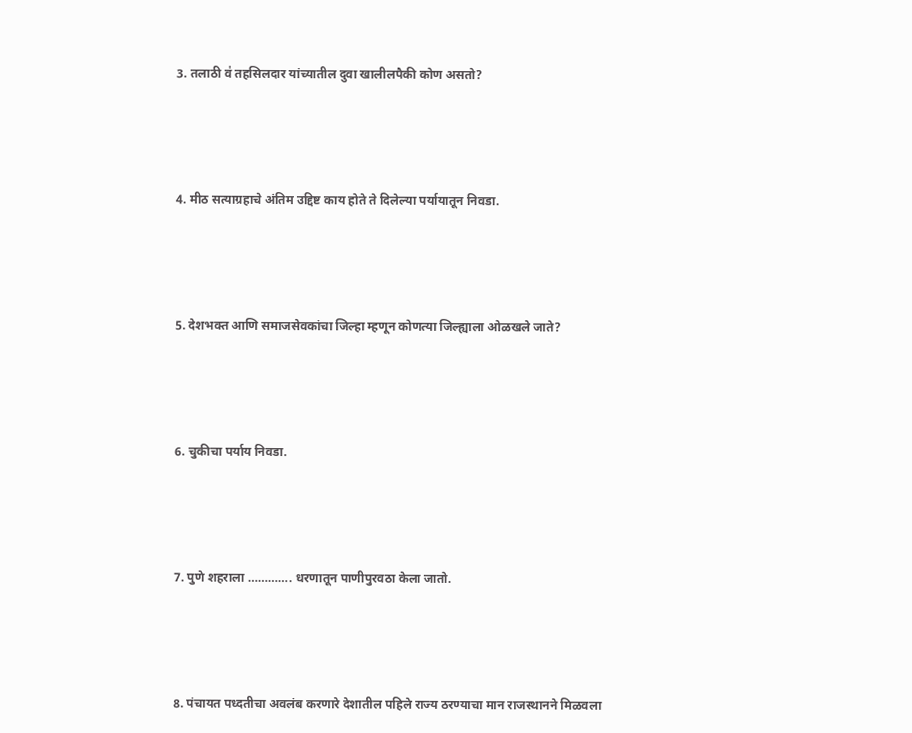3. तलाठी व॑ तहसिलदार यांच्यातील दुवा खालीलपैकी कोण असतो?






4. मीठ सत्याग्रहाचे अंतिम उद्दिष्ट काय होते ते दिलेल्या पर्यायातून निवडा.






5. देशभक्त आणि समाजसेवकांचा जिल्हा म्हणून कोणत्या जिल्ह्याला ओळखले जाते?






6. चुकीचा पर्याय निवडा.






7. पुणे शहराला …………. धरणातून पाणीपुरवठा केला जातो.






8. पंचायत पध्दतीचा अवलंब करणारे देशातील पहिले राज्य ठरण्याचा मान राजस्थानने मिळवला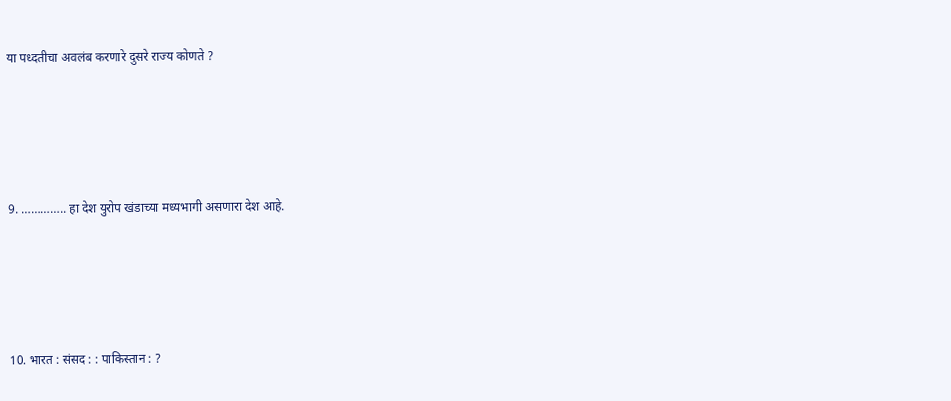या पध्दतीचा अवलंब करणारे दुसरे राज्य कोणते ?






9. ………….. हा देश युरोप खंडाच्या मध्यभागी असणारा देश आहे.






10. भारत : संसद : : पाकिस्तान : ?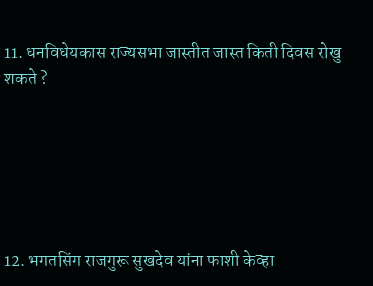11. धनविधेयकास राज्यसभा जास्तीत जास्त किती दिवस रोखु शकते ?






12. भगतसिंग राजगुरू सुखदेव यांना फाशी केव्हा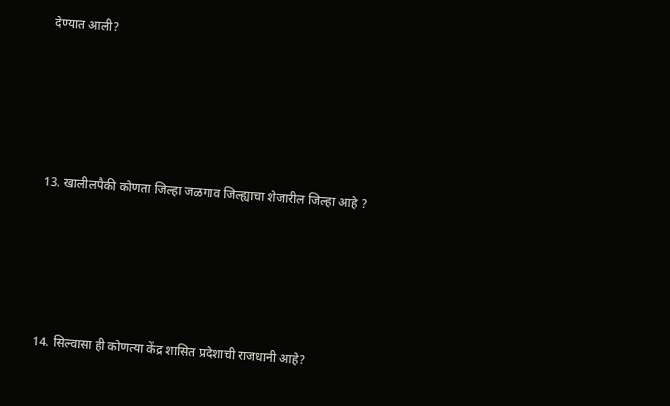देण्यात आली?






13. खालीलपैकी कोणता जिल्हा जळगाव जिल्ह्याचा शेजारील जिल्हा आहे ?






14. सिल्वासा ही कोणत्या केंद्र शासित प्रदेशाची राजधानी आहे?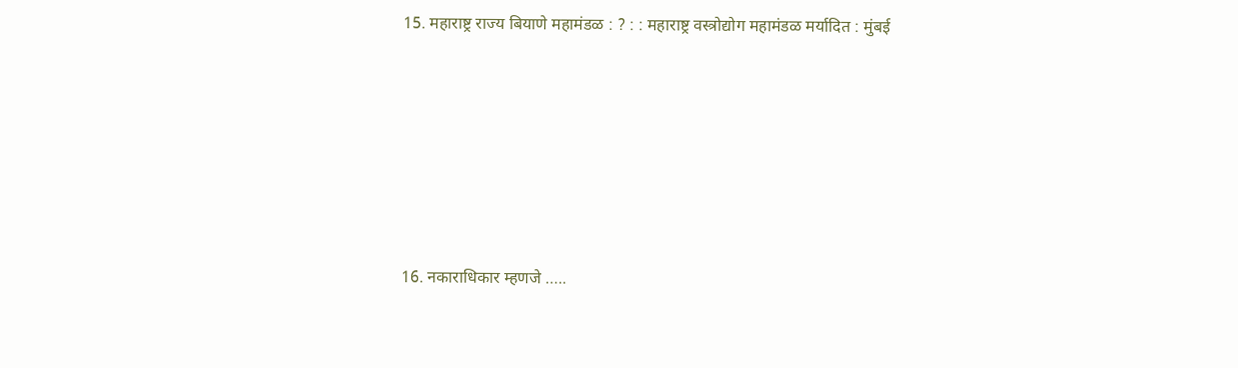15. महाराष्ट्र राज्य बियाणे महामंडळ : ? : : महाराष्ट्र वस्त्रोद्योग महामंडळ मर्यादित : मुंबई






16. नकाराधिकार म्हणजे …..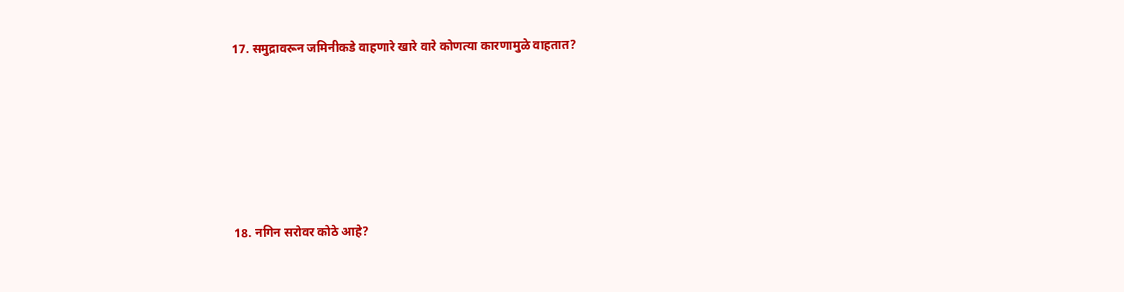17. समुद्रावरून जमिनीकडे वाहणारे खारे वारे कोणत्या कारणामुळे वाहतात?






18. नगिन सरोवर कोठे आहे?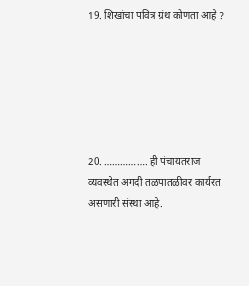19. शिखांचा पवित्र ग्रंथ कोणता आहे ?






20. ……………. ही पंचायतराज व्यवस्थेत अगदी तळपातळीवर कार्यरत असणारी संस्था आहे.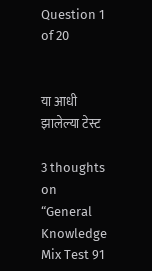Question 1 of 20


या आधी झालेल्या टेस्ट

3 thoughts on “General Knowledge Mix Test 91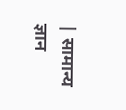| सामान्य ज्ञान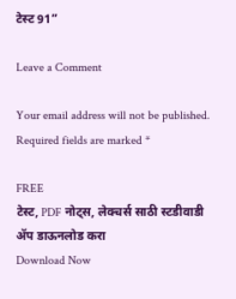टेस्ट 91”

Leave a Comment

Your email address will not be published. Required fields are marked *

FREE
टेस्ट, PDF नोट्स, लेक्चर्स साठी स्टडीवाडी ॲप डाऊनलोड करा
Download Now